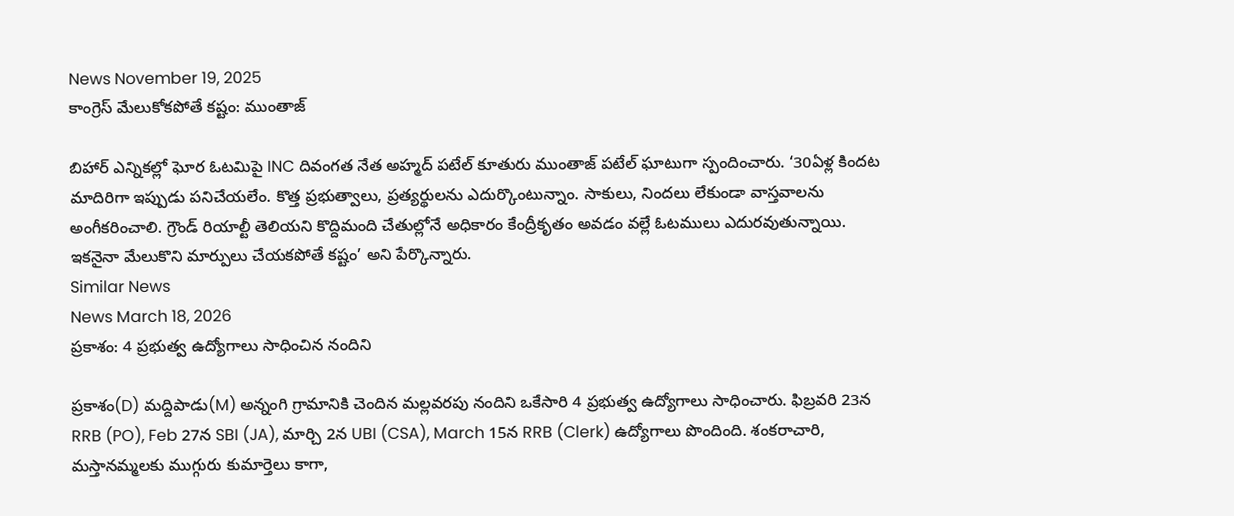News November 19, 2025
కాంగ్రెస్ మేలుకోకపోతే కష్టం: ముంతాజ్

బిహార్ ఎన్నికల్లో ఘోర ఓటమిపై INC దివంగత నేత అహ్మద్ పటేల్ కూతురు ముంతాజ్ పటేల్ ఘాటుగా స్పందించారు. ‘30ఏళ్ల కిందట మాదిరిగా ఇప్పుడు పనిచేయలేం. కొత్త ప్రభుత్వాలు, ప్రత్యర్థులను ఎదుర్కొంటున్నాం. సాకులు, నిందలు లేకుండా వాస్తవాలను అంగీకరించాలి. గ్రౌండ్ రియాల్టీ తెలియని కొద్దిమంది చేతుల్లోనే అధికారం కేంద్రీకృతం అవడం వల్లే ఓటములు ఎదురవుతున్నాయి. ఇకనైనా మేలుకొని మార్పులు చేయకపోతే కష్టం’ అని పేర్కొన్నారు.
Similar News
News March 18, 2026
ప్రకాశం: 4 ప్రభుత్వ ఉద్యోగాలు సాధించిన నందిని

ప్రకాశం(D) మద్దిపాడు(M) అన్నంగి గ్రామానికి చెందిన మల్లవరపు నందిని ఒకేసారి 4 ప్రభుత్వ ఉద్యోగాలు సాధించారు. ఫిబ్రవరి 23న RRB (PO), Feb 27న SBI (JA), మార్చి 2న UBI (CSA), March 15న RRB (Clerk) ఉద్యోగాలు పొందింది. శంకరాచారి, మస్తానమ్మలకు ముగ్గురు కుమార్తెలు కాగా,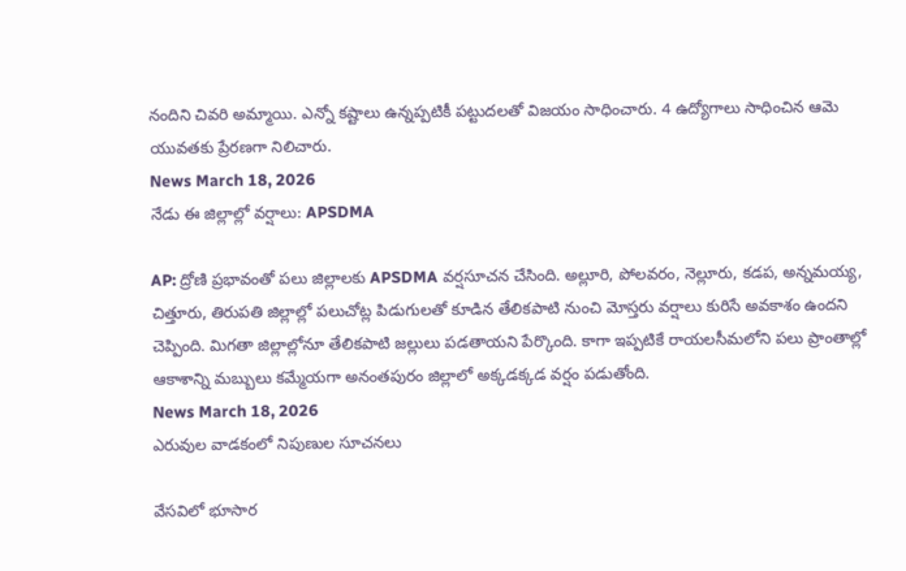నందిని చివరి అమ్మాయి. ఎన్నో కష్టాలు ఉన్నప్పటికీ పట్టుదలతో విజయం సాధించారు. 4 ఉద్యోగాలు సాధించిన ఆమె యువతకు ప్రేరణగా నిలిచారు.
News March 18, 2026
నేడు ఈ జిల్లాల్లో వర్షాలు: APSDMA

AP: ద్రోణి ప్రభావంతో పలు జిల్లాలకు APSDMA వర్షసూచన చేసింది. అల్లూరి, పోలవరం, నెల్లూరు, కడప, అన్నమయ్య, చిత్తూరు, తిరుపతి జిల్లాల్లో పలుచోట్ల పిడుగులతో కూడిన తేలికపాటి నుంచి మోస్తరు వర్షాలు కురిసే అవకాశం ఉందని చెప్పింది. మిగతా జిల్లాల్లోనూ తేలికపాటి జల్లులు పడతాయని పేర్కొంది. కాగా ఇప్పటికే రాయలసీమలోని పలు ప్రాంతాల్లో ఆకాశాన్ని మబ్బులు కమ్మేయగా అనంతపురం జిల్లాలో అక్కడక్కడ వర్షం పడుతోంది.
News March 18, 2026
ఎరువుల వాడకంలో నిపుణుల సూచనలు

వేసవిలో భూసార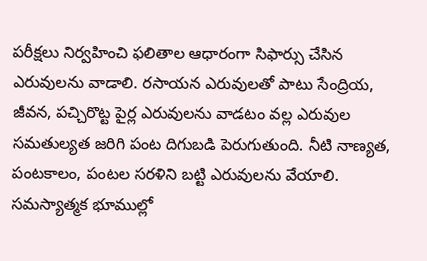పరీక్షలు నిర్వహించి ఫలితాల ఆధారంగా సిఫార్సు చేసిన ఎరువులను వాడాలి. రసాయన ఎరువులతో పాటు సేంద్రియ, జీవన, పచ్చిరొట్ట పైర్ల ఎరువులను వాడటం వల్ల ఎరువుల సమతుల్యత జరిగి పంట దిగుబడి పెరుగుతుంది. నీటి నాణ్యత, పంటకాలం, పంటల సరళిని బట్టి ఎరువులను వేయాలి. సమస్యాత్మక భూముల్లో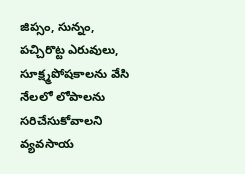జిప్సం, సున్నం, పచ్చిరొట్ట ఎరువులు, సూక్ష్మపోషకాలను వేసి నేలలో లోపాలను సరిచేసుకోవాలని వ్యవసాయ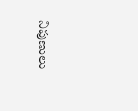నిపుణులు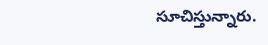సూచిస్తున్నారు.